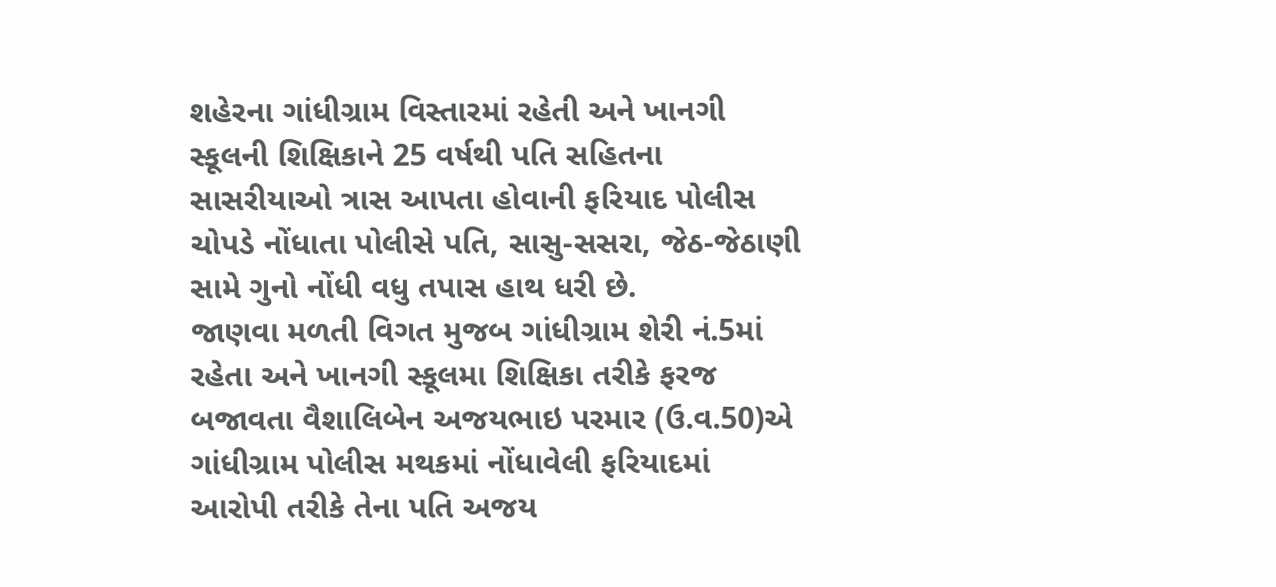શહેરના ગાંધીગ્રામ વિસ્તારમાં રહેતી અને ખાનગી સ્કૂલની શિક્ષિકાને 25 વર્ષથી પતિ સહિતના સાસરીયાઓ ત્રાસ આપતા હોવાની ફરિયાદ પોલીસ ચોપડે નોંધાતા પોલીસે પતિ, સાસુ-સસરા, જેઠ-જેઠાણી સામે ગુનો નોંધી વધુ તપાસ હાથ ધરી છે.
જાણવા મળતી વિગત મુજબ ગાંધીગ્રામ શેરી નં.5માં રહેતા અને ખાનગી સ્કૂલમા શિક્ષિકા તરીકે ફરજ બજાવતા વૈશાલિબેન અજયભાઇ પરમાર (ઉ.વ.50)એ ગાંધીગ્રામ પોલીસ મથકમાં નોંધાવેલી ફરિયાદમાં આરોપી તરીકે તેના પતિ અજય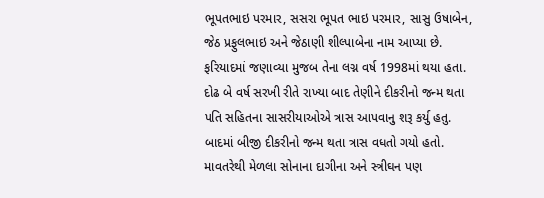ભૂપતભાઇ પરમાર, સસરા ભૂપત ભાઇ પરમાર, સાસુ ઉષાબેન, જેઠ પ્રફુલભાઇ અને જેઠાણી શીલ્પાબેના નામ આપ્યા છે. ફરિયાદમાં જણાવ્યા મુજબ તેના લગ્ન વર્ષ 1998માં થયા હતા. દોઢ બે વર્ષ સરખી રીતે રાખ્યા બાદ તેણીને દીકરીનો જન્મ થતા પતિ સહિતના સાસરીયાઓએ ત્રાસ આપવાનુ શરૂ કર્યુ હતુ. બાદમાં બીજી દીકરીનો જન્મ થતા ત્રાસ વધતો ગયો હતો. માવતરેથી મેળલા સોનાના દાગીના અને સ્ત્રીઘન પણ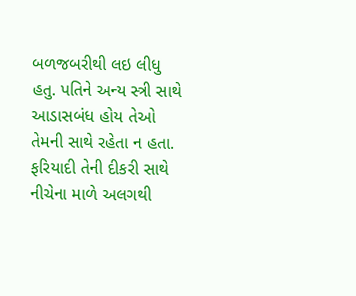બળજબરીથી લઇ લીધુ હતુ. પતિને અન્ય સ્ત્રી સાથે આડાસબંધ હોય તેઓ તેમની સાથે રહેતા ન હતા. ફરિયાદી તેની દીકરી સાથે નીચેના માળે અલગથી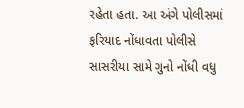રહેતા હતા. આ અંગે પોલીસમાં ફરિયાદ નોંધાવતા પોલીસે સાસરીયા સામે ગુનો નોંધી વધુ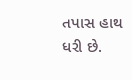તપાસ હાથ ધરી છે.